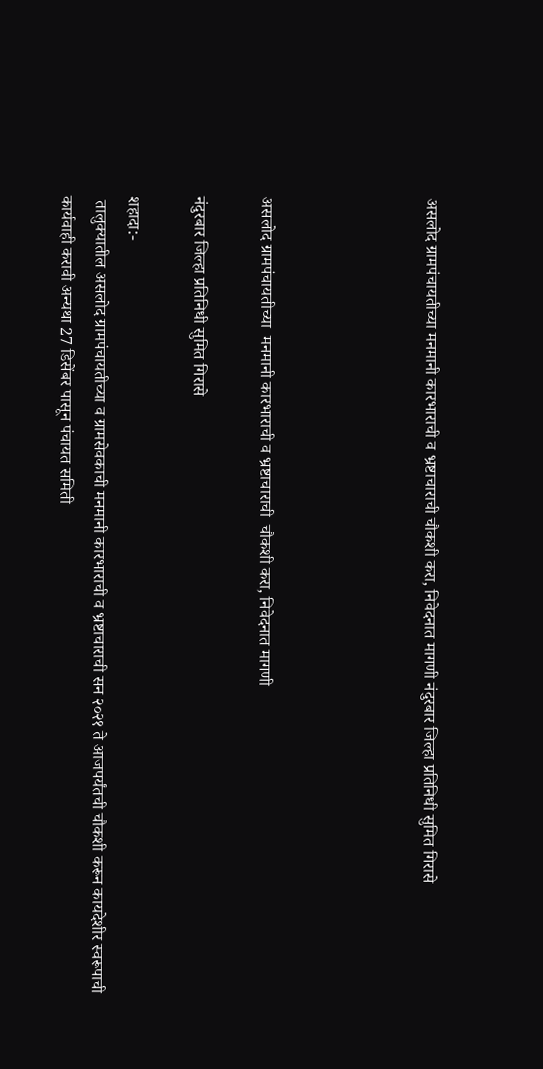असलोद ग्रामपंचायतीच्या मनमानी कारभाराची व भ्रष्टाचाराची चौकशी करा, निवेदनात मागणी नंदुरबार जिल्हा प्रतिनिधी सुमित गिरासे




असलोद ग्रामपंचायतीच्या  मनमानी कारभाराची व भ्रष्टाचाराची  चौकशी करा, निवेदनात मागणी

नंदुरबार जिल्हा प्रतिनिधी सुमित गिरासे

शहादा:-
 तालुक्यातील असलोद ग्रामपंचायतीच्या व ग्रामसेवकाची मनमानी कारभाराची व भ्रष्टाचाराची सन २०२१ ते आजपर्यंतची चौकशी करून कायदेशीर स्वरूपाची कार्यवाही करावी अन्यथा 27 डिसेंबर पासून पंचायत समिती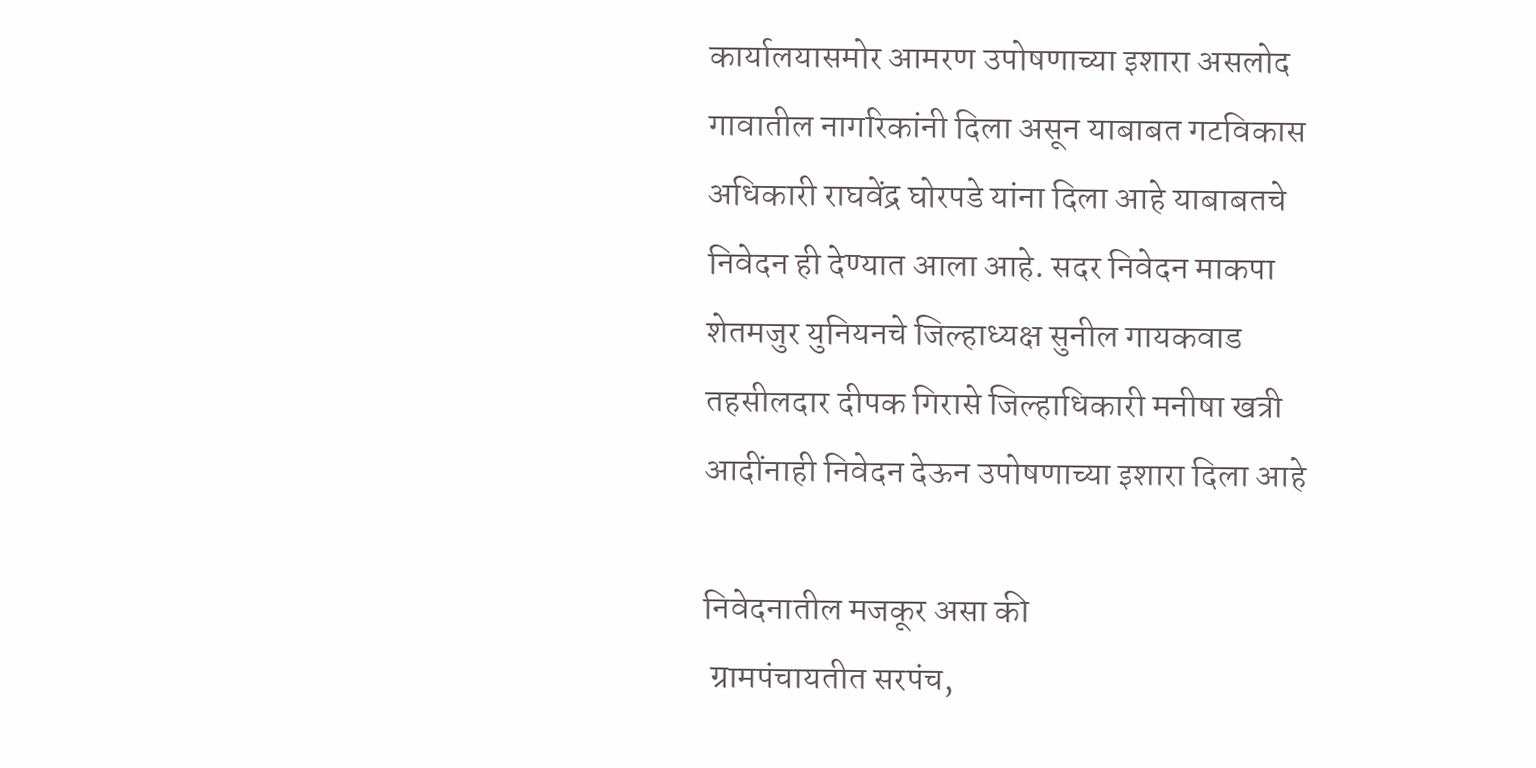कार्यालयासमोर आमरण उपोषणाच्या इशारा असलोद गावातील नागरिकांनी दिला असून याबाबत गटविकास अधिकारी राघवेंद्र घोरपडे यांना दिला आहे याबाबतचे निवेदन ही देण्यात आला आहे. सदर निवेदन माकपा शेतमजुर युनियनचे जिल्हाध्यक्ष सुनील गायकवाड तहसीलदार दीपक गिरासे जिल्हाधिकारी मनीषा खत्री आदींनाही निवेदन देऊन उपोषणाच्या इशारा दिला आहे

निवेदनातील मजकूर असा की
 ग्रामपंचायतीत सरपंच,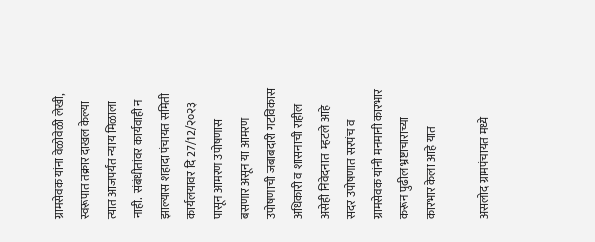ग्रामसेवक यांना वेळोवेळी लेखी,  स्वरूपात तक्रार दाखल केल्या त्यात आजपर्यंत न्याय मिळाला नाही.  संबंधीतांवर कार्यवाही न झाल्यास शहादा पंचायत समिती  कार्यलयावर दि 27/12/२०२३ पासून आमरण उपोषणास  बसणार असून या आमरण उपोषणाची जबाबदारी गटविकास अधिकारी व शासनाची राहील असेही निवेदनात  म्हटले आहे सदर उपोषणात सरपंच व ग्रामसेवक यांनी मनमानी कारभार करून पुढील भ्रष्टाचाराच्या कारभार केला आहे यात

असलोद ग्रामपंचायत मध्ये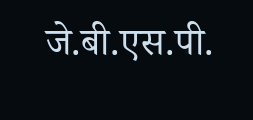जे.बी.एस.पी.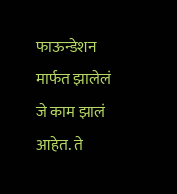फाऊन्डेशन मार्फत झालेलं जे काम झालं आहेत. ते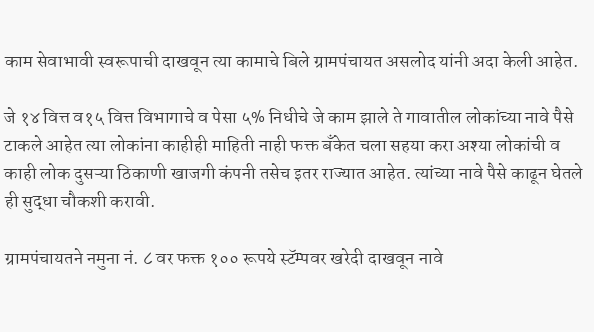काम सेवाभावी स्वरूपाची दाखवून त्या कामाचे बिले ग्रामपंचायत असलोद यांनी अदा केली आहेत.

जे १४ वित्त व१५ वित्त विभागाचे व पेसा ५% निधीचे जे काम झाले ते गावातील लोकांच्या नावे पैसे टाकले आहेत त्या लोकांना काहीही माहिती नाही फक्त बँकेत चला सहया करा अश्या लोकांची व काही लोक दुसऱ्या ठिकाणी खाजगी कंपनी तसेच इतर राज्यात आहेत. त्यांच्या नावे पैसे काढून घेतले ही सुद्धा चौकशी करावी.

ग्रामपंचायतने नमुना नं. ८ वर फक्त १०० रूपये स्टॅम्पवर खरेदी दाखवून नावे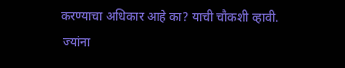करण्याचा अधिकार आहे का? याची चौकशी व्हावी.
 ज्यांना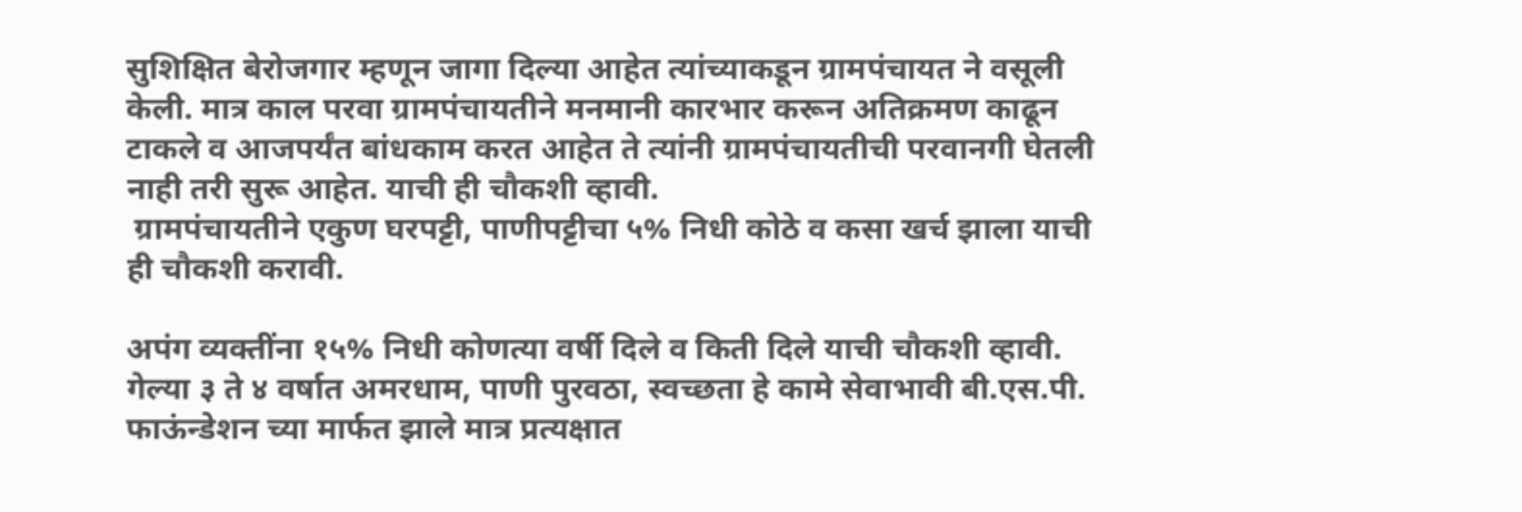सुशिक्षित बेरोजगार म्हणून जागा दिल्या आहेत त्यांच्याकडून ग्रामपंचायत ने वसूली केली. मात्र काल परवा ग्रामपंचायतीने मनमानी कारभार करून अतिक्रमण काढून टाकले व आजपर्यंत बांधकाम करत आहेत ते त्यांनी ग्रामपंचायतीची परवानगी घेतली नाही तरी सुरू आहेत. याची ही चौकशी व्हावी.
 ग्रामपंचायतीने एकुण घरपट्टी, पाणीपट्टीचा ५% निधी कोठे व कसा खर्च झाला याची ही चौकशी करावी.

अपंग व्यक्तींना १५% निधी कोणत्या वर्षी दिले व किती दिले याची चौकशी व्हावी. गेल्या ३ ते ४ वर्षात अमरधाम, पाणी पुरवठा, स्वच्छता हे कामे सेवाभावी बी.एस.पी. फाऊंन्डेशन च्या मार्फत झाले मात्र प्रत्यक्षात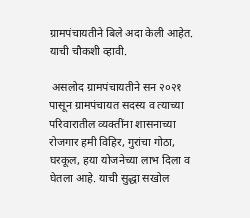ग्रामपंचायतीने बिले अदा केली आहेत. याची चौकशी व्हावी.

 असलोद ग्रामपंचायतीने सन २०२१ पासून ग्रामपंचायत सदस्य व त्याच्या परिवारातील व्यक्तींना शासनाच्या रोजगार हमी विहिर, गुरांचा गोठा, घरकूल, हया योजनेच्या लाभ दिला व घेतला आहे. याची सुद्धा सखोल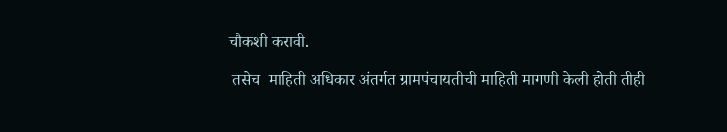चौकशी करावी.

 तसेच  माहिती अधिकार अंतर्गत ग्रामपंचायतीची माहिती मागणी केली होती तीही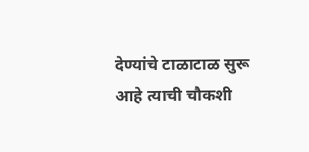देण्यांचे टाळाटाळ सुरू आहे त्याची चौकशी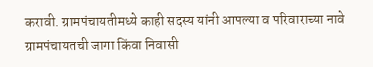करावी. ग्रामपंचायतीमध्ये काही सदस्य यांनी आपल्या व परिवाराच्या नावे ग्रामपंचायतची जागा किंवा निवासी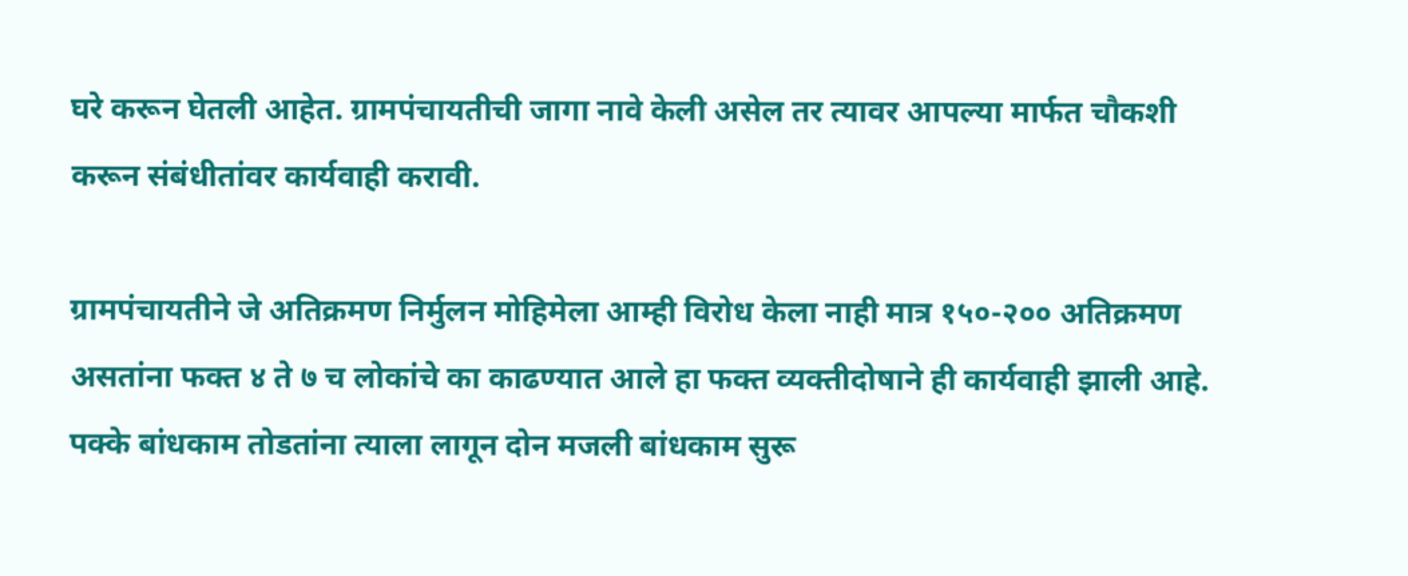घरे करून घेतली आहेत. ग्रामपंचायतीची जागा नावे केली असेल तर त्यावर आपल्या मार्फत चौकशी करून संबंधीतांवर कार्यवाही करावी.

ग्रामपंचायतीने जे अतिक्रमण निर्मुलन मोहिमेला आम्ही विरोध केला नाही मात्र १५०-२०० अतिक्रमण असतांना फक्त ४ ते ७ च लोकांचे का काढण्यात आले हा फक्त व्यक्तीदोषाने ही कार्यवाही झाली आहे. पक्के बांधकाम तोडतांना त्याला लागून दोन मजली बांधकाम सुरू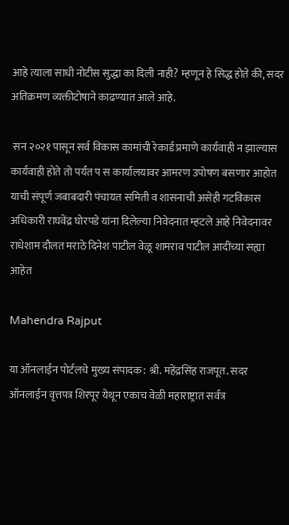आहे त्याला साधी नोटीस सुद्धा का दिली नाही? म्हणून हे सिद्ध होते की, सदर अतिक्रमण व्यक्तीटोषाने काढण्यात आले आहे.

 सन २०२१ पासून सर्व विकास कामांची रेकार्ड प्रमाणे कार्यवाही न झाल्यास कार्यवाही होते तो पर्यंत प स कार्यालयावर आमरण उपोषण बसणार आहोत याची संपूर्ण जबाबदारी पंचायत समिती व शासनाची असेही गटविकास अधिकारी राघवेंद्र घोरपडे यांना दिलेल्या निवेदनात म्हटले आहे निवेदनावर राधेशाम दौलत मराठे दिनेश पाटील वेळू शामराव पाटील आदींच्या सह्या आहेत

Mahendra Rajput

या ऑनलाईन पोर्टलचे मुख्य संपादक: श्री. महेंद्रसिंह राजपूत. सदर ऑनलाईन वृत्तपत्र शिरपूर येथून एकाच वेळी महाराष्ट्रात सर्वत्र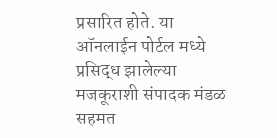प्रसारित होते. या ऑनलाईन पोर्टल मध्ये प्रसिद्ध झालेल्या मजकूराशी संपादक मंडळ सहमत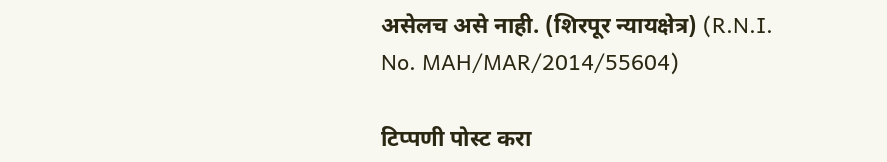असेलच असे नाही. (शिरपूर न्यायक्षेत्र) (R.N.I. No. MAH/MAR/2014/55604)

टिप्पणी पोस्ट करा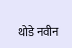थोडे नवीन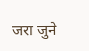जरा जुने